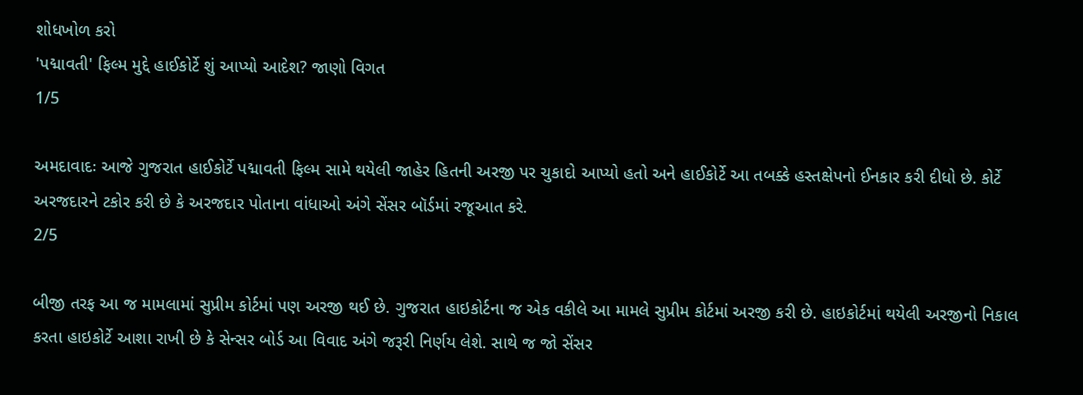શોધખોળ કરો
'પદ્માવતી' ફિલ્મ મુદ્દે હાઈકોર્ટે શું આપ્યો આદેશ? જાણો વિગત
1/5

અમદાવાદઃ આજે ગુજરાત હાઈકોર્ટે પદ્માવતી ફિલ્મ સામે થયેલી જાહેર હિતની અરજી પર ચુકાદો આપ્યો હતો અને હાઈકોર્ટે આ તબક્કે હસ્તક્ષેપનો ઈનકાર કરી દીધો છે. કોર્ટે અરજદારને ટકોર કરી છે કે અરજદાર પોતાના વાંધાઓ અંગે સેંસર બૉર્ડમાં રજૂઆત કરે.
2/5

બીજી તરફ આ જ મામલામાં સુપ્રીમ કોર્ટમાં પણ અરજી થઈ છે. ગુજરાત હાઇકોર્ટના જ એક વકીલે આ મામલે સુપ્રીમ કોર્ટમાં અરજી કરી છે. હાઇકોર્ટમાં થયેલી અરજીનો નિકાલ કરતા હાઇકોર્ટે આશા રાખી છે કે સેન્સર બોર્ડ આ વિવાદ અંગે જરૂરી નિર્ણય લેશે. સાથે જ જો સેંસર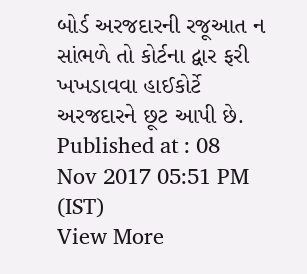બોર્ડ અરજદારની રજૂઆત ન સાંભળે તો કોર્ટના દ્વાર ફરી ખખડાવવા હાઈકોર્ટે અરજદારને છૂટ આપી છે.
Published at : 08 Nov 2017 05:51 PM (IST)
View More